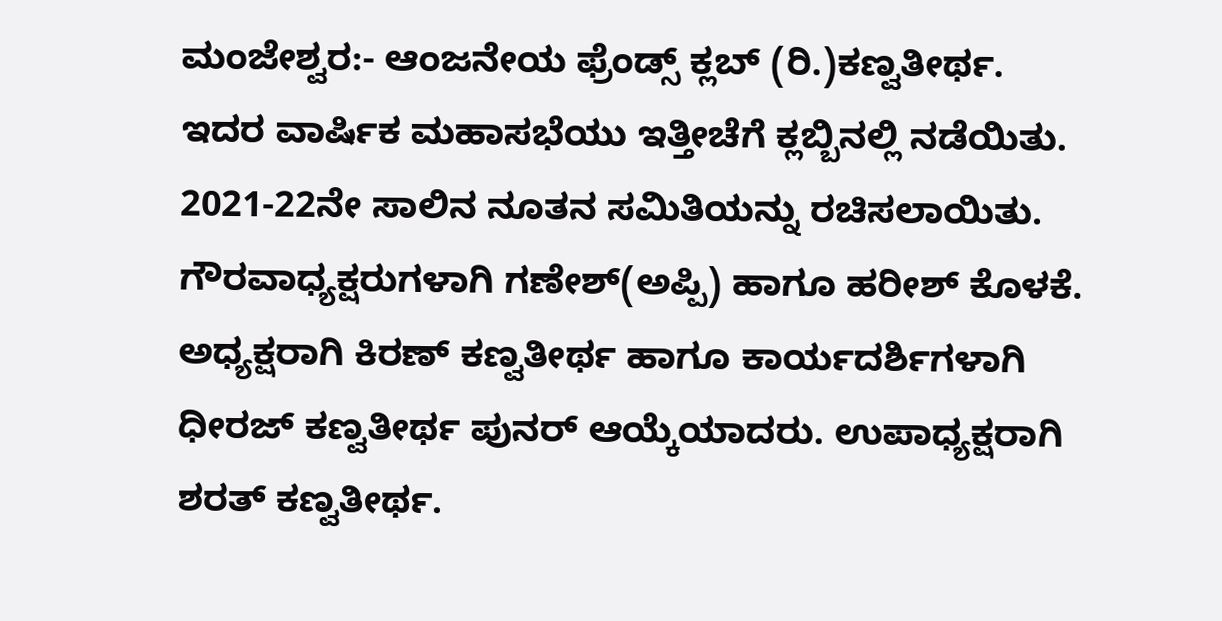ಮಂಜೇಶ್ವರ:- ಆಂಜನೇಯ ಫ್ರೆಂಡ್ಸ್ ಕ್ಲಬ್ (ರಿ.)ಕಣ್ವತೀರ್ಥ. ಇದರ ವಾರ್ಷಿಕ ಮಹಾಸಭೆಯು ಇತ್ತೀಚೆಗೆ ಕ್ಲಬ್ಬಿನಲ್ಲಿ ನಡೆಯಿತು. 2021-22ನೇ ಸಾಲಿನ ನೂತನ ಸಮಿತಿಯನ್ನು ರಚಿಸಲಾಯಿತು. ಗೌರವಾಧ್ಯಕ್ಷರುಗಳಾಗಿ ಗಣೇಶ್(ಅಪ್ಪಿ) ಹಾಗೂ ಹರೀಶ್ ಕೊಳಕೆ. ಅಧ್ಯಕ್ಷರಾಗಿ ಕಿರಣ್ ಕಣ್ವತೀರ್ಥ ಹಾಗೂ ಕಾರ್ಯದರ್ಶಿಗಳಾಗಿ ಧೀರಜ್ ಕಣ್ವತೀರ್ಥ ಪುನರ್ ಆಯ್ಕೆಯಾದರು. ಉಪಾಧ್ಯಕ್ಷರಾಗಿ ಶರತ್ ಕಣ್ವತೀರ್ಥ.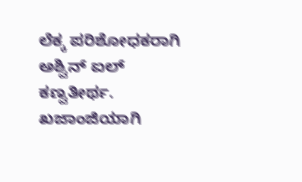ಲೆಕ್ಕ ಪರಿಶೋಧಕರಾಗಿ ಅಶ್ವಿನ್ ಐಲ್ ಕಣ್ವತೀರ್ಥ. ಖಜಾಂಜಿಯಾಗಿ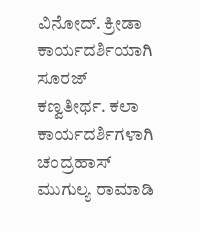ವಿನೋದ್. ಕ್ರೀಡಾ ಕಾರ್ಯದರ್ಶಿಯಾಗಿ ಸೂರಜ್ ಕಣ್ವತೀರ್ಥ. ಕಲಾ ಕಾರ್ಯದರ್ಶಿಗಳಾಗಿ ಚಂದ್ರಹಾಸ್ ಮುಗುಲ್ಯ ರಾಮಾಡಿ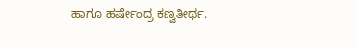ಹಾಗೂ ಹರ್ಷೇಂದ್ರ ಕಣ್ವತೀರ್ಥ.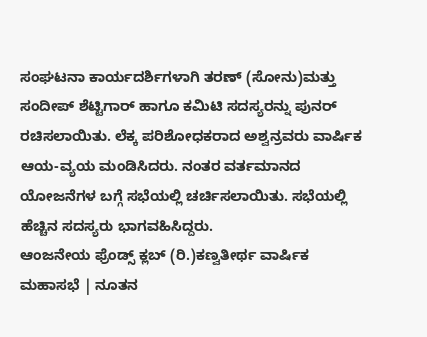ಸಂಘಟನಾ ಕಾರ್ಯದರ್ಶಿಗಳಾಗಿ ತರಣ್ (ಸೋನು)ಮತ್ತು ಸಂದೀಪ್ ಶೆಟ್ಟಿಗಾರ್ ಹಾಗೂ ಕಮಿಟಿ ಸದಸ್ಯರನ್ನು ಪುನರ್ ರಚಿಸಲಾಯಿತು. ಲೆಕ್ಕ ಪರಿಶೋಧಕರಾದ ಅಶ್ವನ್ರವರು ವಾರ್ಷಿಕ ಆಯ-ವ್ಯಯ ಮಂಡಿಸಿದರು. ನಂತರ ವರ್ತಮಾನದ ಯೋಜನೆಗಳ ಬಗ್ಗೆ ಸಭೆಯಲ್ಲಿ ಚರ್ಚಿಸಲಾಯಿತು. ಸಭೆಯಲ್ಲಿ ಹೆಚ್ಚಿನ ಸದಸ್ಯರು ಭಾಗವಹಿಸಿದ್ದರು.
ಆಂಜನೇಯ ಫ್ರೆಂಡ್ಸ್ ಕ್ಲಬ್ (ರಿ.)ಕಣ್ವತೀರ್ಥ ವಾರ್ಷಿಕ ಮಹಾಸಭೆ | ನೂತನ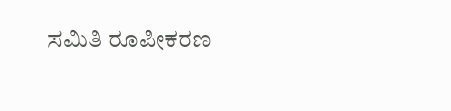ಸಮಿತಿ ರೂಪೀಕರಣ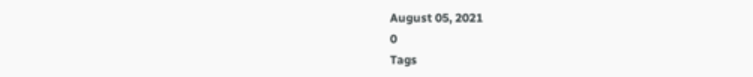August 05, 2021
0
Tags